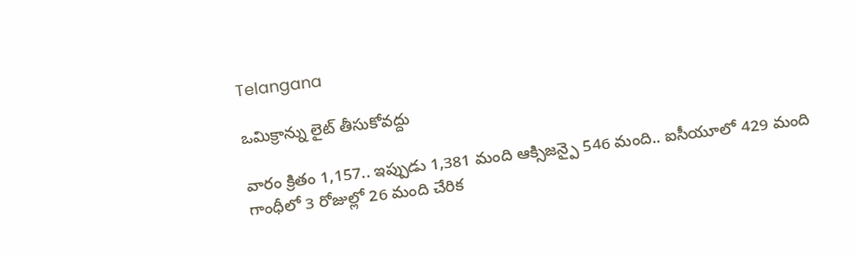Telangana

ఒమిక్రాన్ను లైట్ తీసుకోవద్దు

వారం క్రితం 1,157.. ఇప్పుడు 1,381 మంది ఆక్సిజన్పై 546 మంది.. ఐసీయూలో 429 మంది గాంధీలో 3 రోజుల్లో 26 మంది చేరిక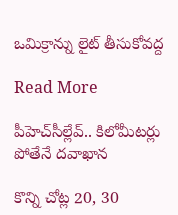ఒమిక్రాన్ను లైట్ తీసుకోవద్ద

Read More

పీహెచ్‌‌సీల్లేవ్.. కిలోమీటర్లు పోతేనే దవాఖాన

కొన్ని చోట్ల 20, 30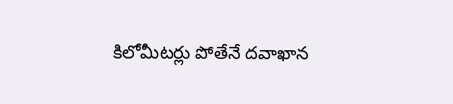కిలోమీటర్లు పోతేనే దవాఖాన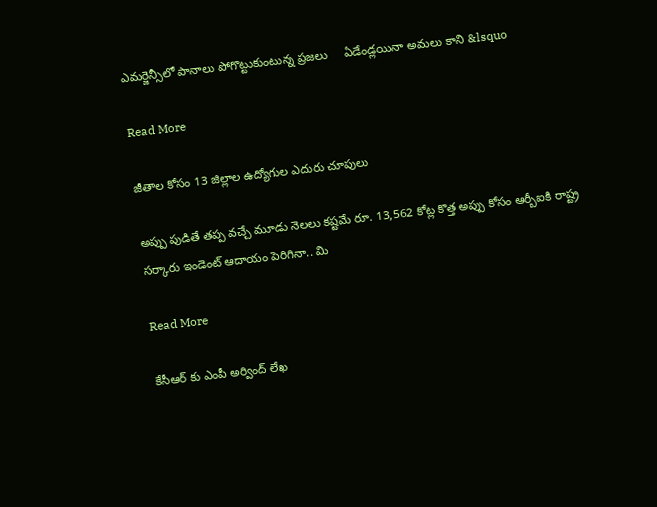ఎమర్జెన్సీలో పానాలు పోగొట్టుకుంటున్న ప్రజలు     ఏడేండ్లయినా అమలు కాని &lsquo

Read More

జీతాల కోసం 13 జిల్లాల ఉద్యోగుల ఎదురు చూపులు

అప్పు పుడితే తప్ప వచ్చే మూడు నెలలు కష్టమే రూ. 13,562 కోట్ల కొత్త అప్పు కోసం ఆర్బీఐకి రాష్ట్ర సర్కారు ఇండెంట్ ఆదాయం పెరిగినా.. మి

Read More

కేసీఆర్ కు ఎంపీ అర్వింద్ లేఖ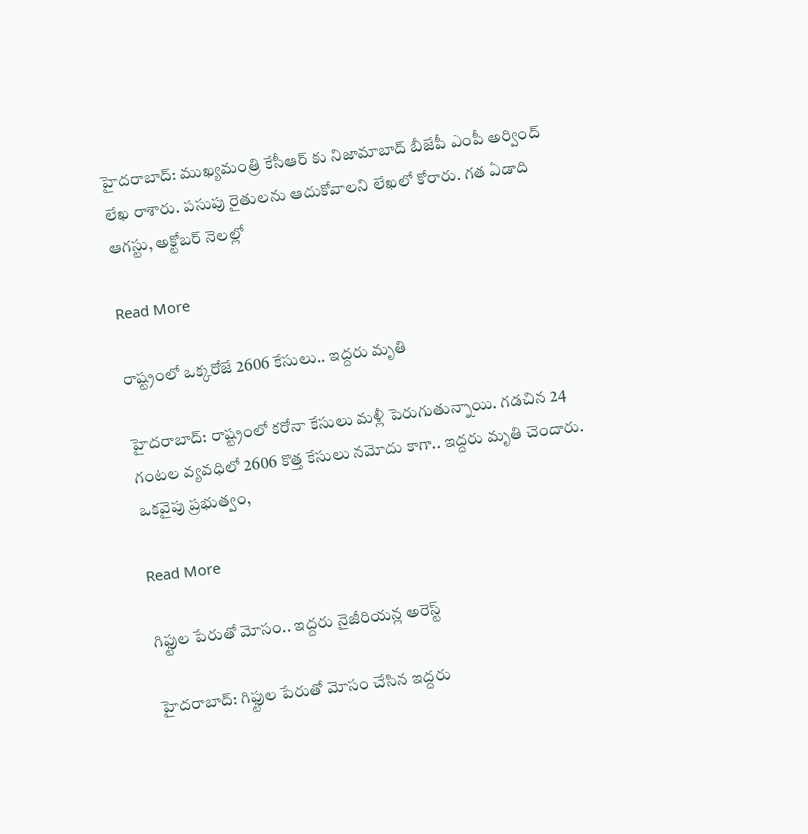హైదరాబాద్: ముఖ్యమంత్రి కేసీఆర్ కు నిజామాబాద్ బీజేపీ ఎంపీ అర్వింద్ లేఖ రాశారు. పసుపు రైతులను ఆదుకోవాలని లేఖలో కోరారు. గత ఏడాది ఆగస్టు, అక్టోబర్ నెలల్లో

Read More

రాష్ట్రంలో ఒక్కరోజే 2606 కేసులు.. ఇద్దరు మృతి

హైదరాబాద్: రాష్ట్రంలో కరోనా కేసులు మళ్లీ పెరుగుతున్నాయి. గడచిన 24 గంటల వ్యవధిలో 2606 కొత్త కేసులు నమోదు కాగా.. ఇద్దరు మృతి చెందారు. ఒకవైపు ప్రభుత్వం,

Read More

గిఫ్టుల పేరుతో మోసం.. ఇద్దరు నైజీరియన్ల అరెస్ట్

హైదరాబాద్: గిఫ్టుల పేరుతో మోసం చేసిన ఇద్దరు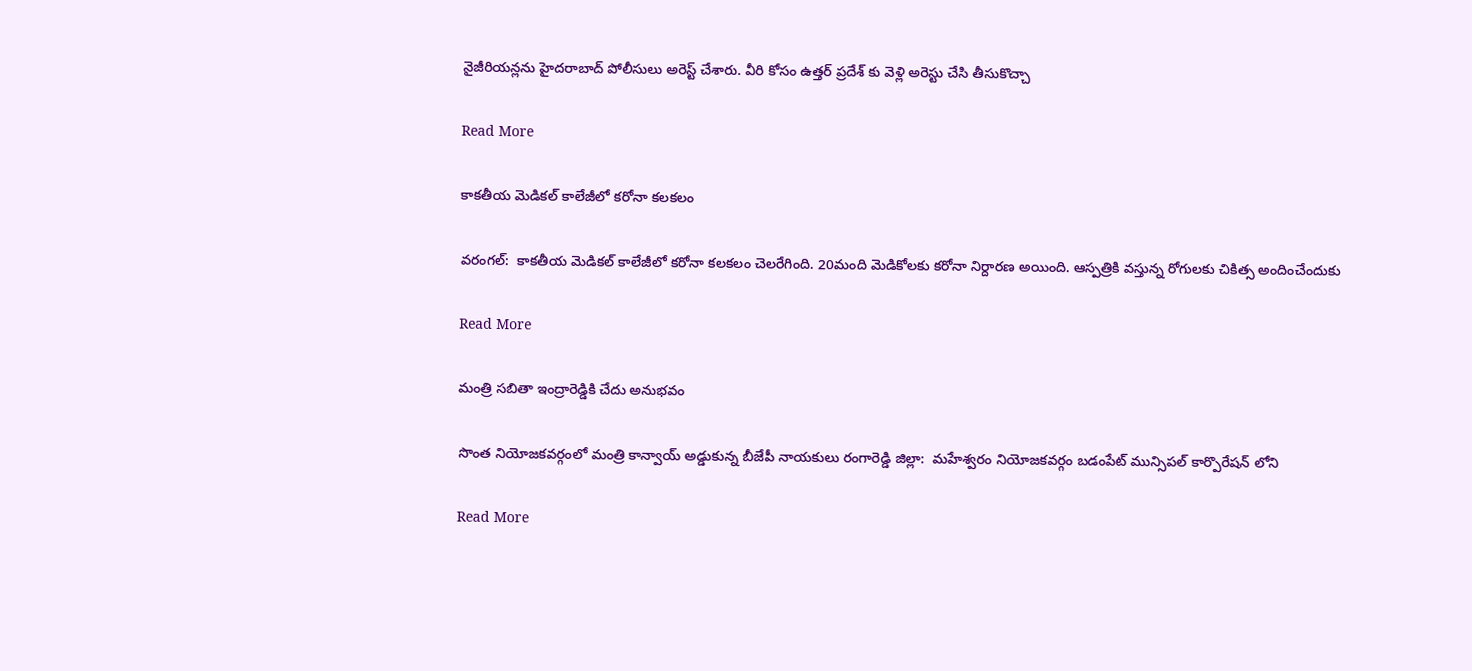నైజీరియన్లను హైదరాబాద్ పోలీసులు అరెస్ట్ చేశారు. వీరి కోసం ఉత్తర్ ప్రదేశ్ కు వెళ్లి అరెస్టు చేసి తీసుకొచ్చా

Read More

కాకతీయ మెడికల్ కాలేజీలో కరోనా కలకలం

వరంగల్:  కాకతీయ మెడికల్ కాలేజీలో కరోనా కలకలం చెలరేగింది. 20మంది మెడికోలకు కరోనా నిర్దారణ అయింది. ఆస్పత్రికి వస్తున్న రోగులకు చికిత్స అందించేందుకు

Read More

మంత్రి సబితా ఇంద్రారెడ్డికి చేదు అనుభవం

సొంత నియోజకవర్గంలో మంత్రి కాన్వాయ్ అడ్డుకున్న బీజేపీ నాయకులు రంగారెడ్డి జిల్లా:  మహేశ్వరం నియోజకవర్గం బడంపేట్ మున్సిపల్ కార్పొరేషన్ లోని

Read More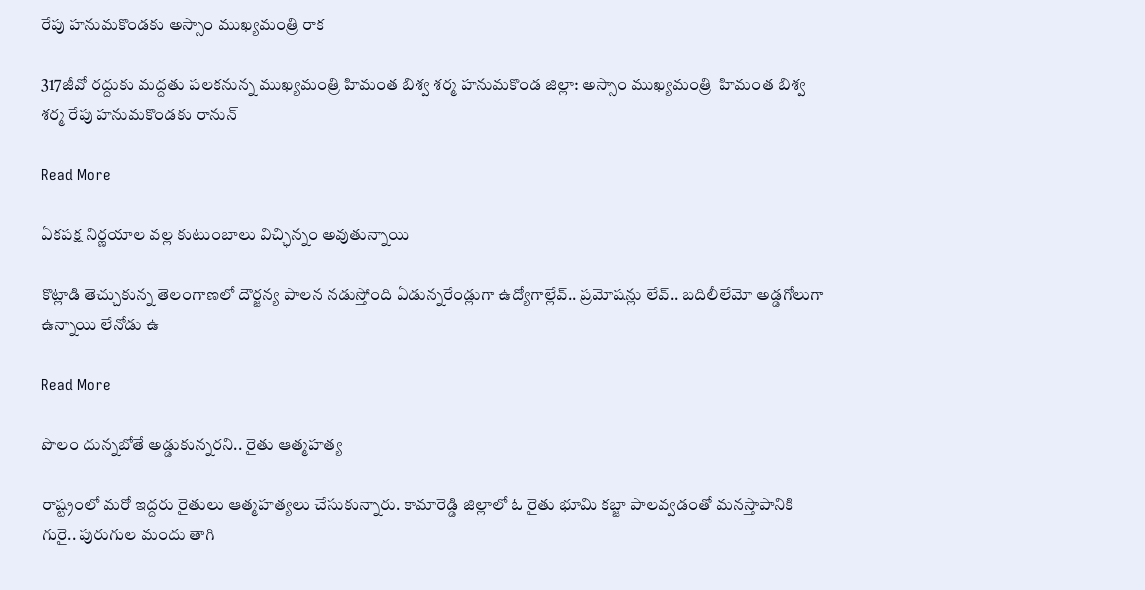రేపు హనుమకొండకు అస్సాం ముఖ్యమంత్రి రాక

317జీవో రద్దుకు మద్దతు పలకనున్న ముఖ్యమంత్రి హిమంత బిశ్వ శర్మ హనుమకొండ జిల్లా: అస్సాం ముఖ్యమంత్రి  హిమంత బిశ్వ శర్మ రేపు హనుమకొండకు రానున్

Read More

ఏకపక్ష నిర్ణయాల వల్ల కుటుంబాలు విచ్ఛిన్నం అవుతున్నాయి

కొట్లాడి తెచ్చుకున్న తెలంగాణలో దౌర్జన్య పాలన నడుస్తోంది ఏడున్నరేండ్లుగా ఉద్యోగాల్లేవ్.. ప్రమోషన్లు లేవ్.. బదిలీలేమో అడ్డగోలుగా ఉన్నాయి లేనోడు ఉ

Read More

పొలం దున్నబోతే అడ్డుకున్నరని.. రైతు ఆత్మహత్య

రాష్ట్రంలో మరో ఇద్దరు రైతులు ఆత్మహత్యలు చేసుకున్నారు. కామారెడ్డి జిల్లాలో ఓ రైతు భూమి కబ్జా పాలవ్వడంతో మనస్తాపానికి గురై.. పురుగుల మందు తాగి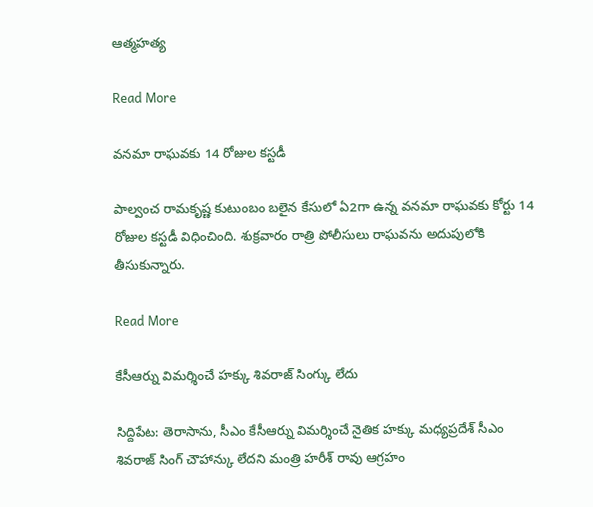ఆత్మహత్య

Read More

వనమా రాఘవకు 14 రోజుల కస్టడీ

పాల్వంచ రామకృష్ణ కుటుంబం బలైన కేసులో ఏ2గా ఉన్న వనమా రాఘవకు కోర్టు 14 రోజుల కస్టడీ విధించింది. శుక్రవారం రాత్రి పోలీసులు రాఘవను అదుపులోకి తీసుకున్నారు.

Read More

కేసీఆర్ను విమర్శించే హక్కు శివరాజ్ సింగ్కు లేదు

సిద్దిపేట: తెరాసాను, సీఎం కేసీఆర్ను విమర్శించే నైతిక హక్కు మధ్యప్రదేశ్ సీఎం శివరాజ్ సింగ్ చౌహాన్కు లేదని మంత్రి హరీశ్ రావు ఆగ్రహం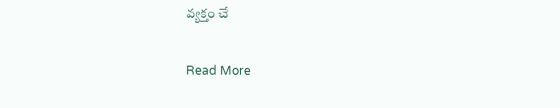వ్యక్తం చే

Read More